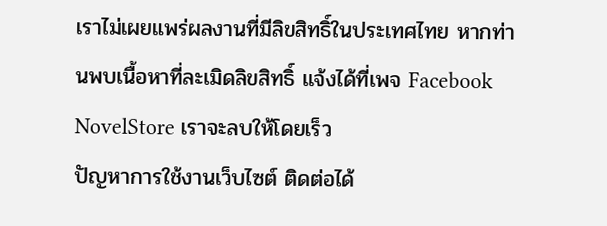เราไม่เผยแพร่ผลงานที่มีลิขสิทธิ์ในประเทศไทย หากท่านพบเนื้อหาที่ละเมิดลิขสิทธิ์ แจ้งได้ที่เพจ Facebook NovelStore เราจะลบให้โดยเร็ว
ปัญหาการใช้งานเว็บไซต์ ติดต่อได้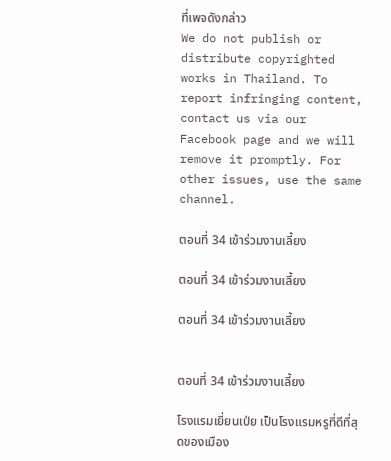ที่เพจดังกล่าว
We do not publish or distribute copyrighted works in Thailand. To report infringing content, contact us via our Facebook page and we will remove it promptly. For other issues, use the same channel.

ตอนที่ 34 เข้าร่วมงานเลี้ยง

ตอนที่ 34 เข้าร่วมงานเลี้ยง

ตอนที่ 34 เข้าร่วมงานเลี้ยง


ตอนที่ 34 เข้าร่วมงานเลี้ยง

โรงแรมเยี่ยนเป่ย เป็นโรงแรมหรูที่ดีที่สุดของเมือง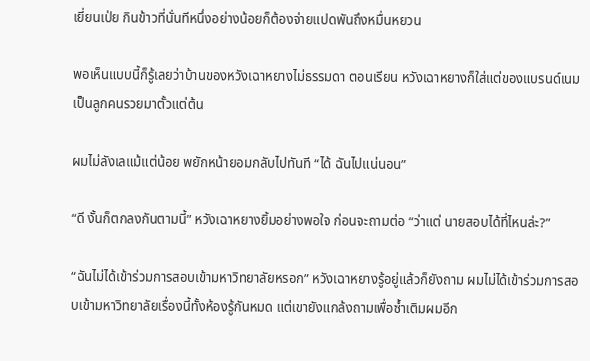เยี่ยนเป่ย กินข้าวที่นั่นทีหนึ่งอย่างน้อยก็ต้องจ่ายแปดพันถึงหมื่นหยวน

พอเห็นแบบนี้ก็รู้เลยว่าบ้านของหวังเฉาหยางไม่ธรรมดา ตอนเรียน หวังเฉาหยางก็ใส่แต่ของแบรนด์เนม เป็นลูกคนรวยมาตั้วแต่ต้น

ผมไม่ลังเลแม้แต่น้อย พยักหน้ายอมกลับไปทันที “ได้ ฉันไปแน่นอน”

“ดี งั้นก็ตกลงกันตามนี้” หวังเฉาหยางยิ้มอย่างพอใจ ก่อนจะถามต่อ “ว่าแต่ นายสอบได้ที่ไหนล่ะ?”

“ฉันไม่ได้เข้าร่วมการสอบเข้ามหาวิทยาลัยหรอก” หวังเฉาหยางรู้อยู่แล้วก็ยังถาม ผมไม่ได้เข้าร่วมการสอบเข้ามหาวิทยาลัยเรื่องนี้ทั้งห้องรู้กันหมด แต่เขายังแกล้งถามเพื่อซ้ำเติมผมอีก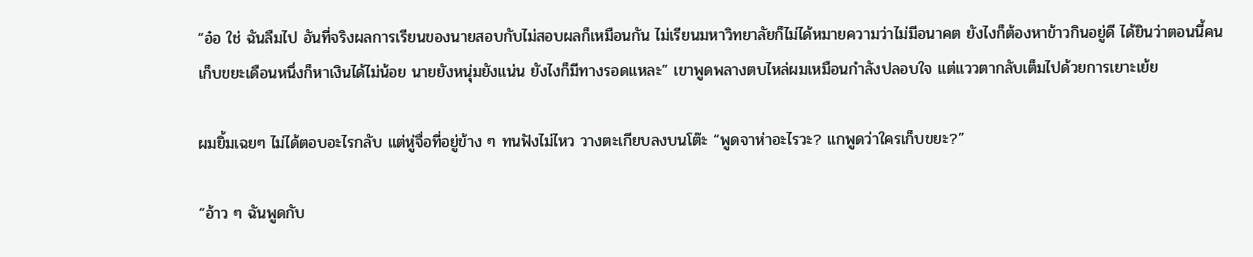“อ๋อ ใช่ ฉันลืมไป อันที่จริงผลการเรียนของนายสอบกับไม่สอบผลก็เหมือนกัน ไม่เรียนมหาวิทยาลัยก็ไม่ได้หมายความว่าไม่มีอนาคต ยังไงก็ต้องหาข้าวกินอยู่ดี ได้ยินว่าตอนนี้คนเก็บขยะเดือนหนึ่งก็หาเงินได้ไม่น้อย นายยังหนุ่มยังแน่น ยังไงก็มีทางรอดแหละ” เขาพูดพลางตบไหล่ผมเหมือนกำลังปลอบใจ แต่แววตากลับเต็มไปด้วยการเยาะเย้ย

ผมยิ้มเฉยๆ ไม่ได้ตอบอะไรกลับ แต่หู่จื่อที่อยู่ข้าง ๆ ทนฟังไม่ไหว วางตะเกียบลงบนโต๊ะ “พูดจาห่าอะไรวะ? แกพูดว่าใครเก็บขยะ?”

“อ้าว ๆ ฉันพูดกับ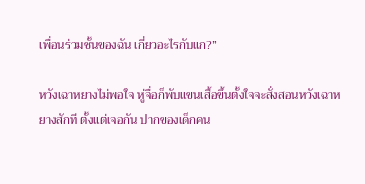เพื่อนร่วมชั้นของฉัน เกี่ยวอะไรกับแก?”

หวังเฉาหยางไม่พอใจ หู่จื่อก็พับแขนเสื้อขึ้นตั้งใจจะสั่งสอนหวังเฉาหยางสักที ตั้งแต่เจอกัน ปากของเด็กคน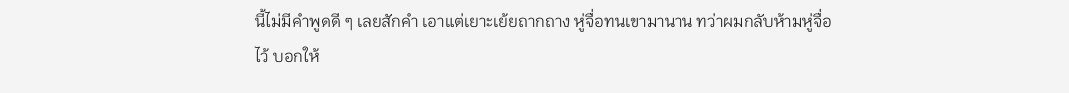นี้ไม่มีคำพูดดี ๆ เลยสักคำ เอาแต่เยาะเย้ยถากถาง หู่จื่อทนเขามานาน ทว่าผมกลับห้ามหู่จื่อไว้ บอกให้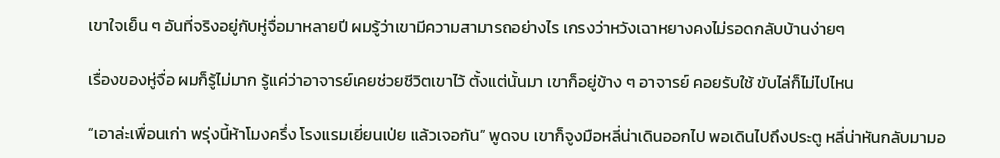เขาใจเย็น ๆ อันที่จริงอยู่กับหู่จื่อมาหลายปี ผมรู้ว่าเขามีความสามารถอย่างไร เกรงว่าหวังเฉาหยางคงไม่รอดกลับบ้านง่ายๆ

เรื่องของหู่จื่อ ผมก็รู้ไม่มาก รู้แค่ว่าอาจารย์เคยช่วยชีวิตเขาไว้ ตั้งแต่นั้นมา เขาก็อยู่ข้าง ๆ อาจารย์ คอยรับใช้ ขับไล่ก็ไม่ไปไหน

“เอาล่ะเพื่อนเก่า พรุ่งนี้ห้าโมงครึ่ง โรงแรมเยี่ยนเป่ย แล้วเจอกัน” พูดจบ เขาก็จูงมือหลี่น่าเดินออกไป พอเดินไปถึงประตู หลี่น่าหันกลับมามอ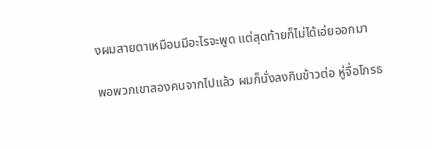งผมสายตาเหมือนมีอะไรจะพูด แต่สุดท้ายก็ไม่ได้เอ่ยออกมา

พอพวกเขาสองคนจากไปแล้ว ผมก็นั่งลงกินข้าวต่อ หู่จื่อโกรธ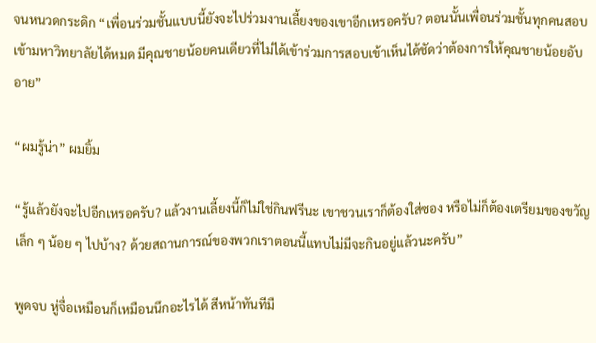จนหนวดกระดิก “เพื่อนร่วมชั้นแบบนี้ยังจะไปร่วมงานเลี้ยงของเขาอีกเหรอครับ? ตอนนั้นเพื่อนร่วมชั้นทุกคนสอบเข้ามหาวิทยาลัยได้หมด มีคุณชายน้อยคนเดียวที่ไม่ได้เข้าร่วมการสอบเข้าเห็นได้ชัดว่าต้องการให้คุณชายน้อยอับอาย”

“ผมรู้น่า” ผมยิ้ม

“รู้แล้วยังจะไปอีกเหรอครับ? แล้วงานเลี้ยงนี้ก็ไม่ใช่กินฟรีนะ เขาชวนเราก็ต้องใส่ซอง หรือไม่ก็ต้องเตรียมของขวัญเล็ก ๆ น้อย ๆ ไปบ้าง? ด้วยสถานการณ์ของพวกเราตอนนี้แทบไม่มีจะกินอยู่แล้วนะครับ”

พูดจบ หู่จื่อเหมือนก็เหมือนนึกอะไรได้ สีหน้าทันทีมื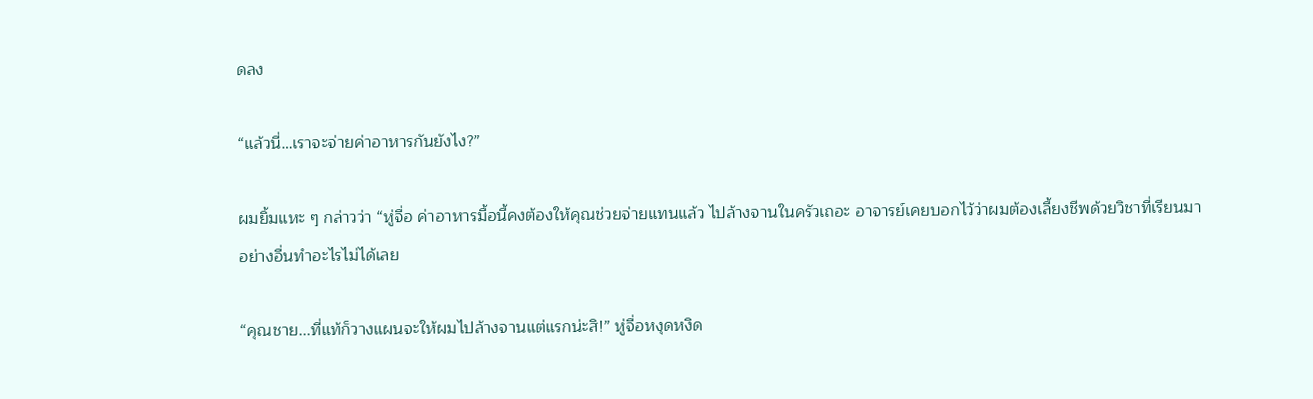ดลง

“แล้วนี่…เราจะจ่ายค่าอาหารกันยังไง?”

ผมยิ้มแหะ ๆ กล่าวว่า “หู่จื่อ ค่าอาหารมื้อนี้คงต้องให้คุณช่วยจ่ายแทนแล้ว ไปล้างจานในครัวเถอะ อาจารย์เคยบอกไว้ว่าผมต้องเลี้ยงชีพด้วยวิชาที่เรียนมา อย่างอื่นทำอะไรไม่ได้เลย

“คุณชาย...ที่แท้ก็วางแผนจะให้ผมไปล้างจานแต่แรกน่ะสิ!” หู่จื่อหงุดหงิด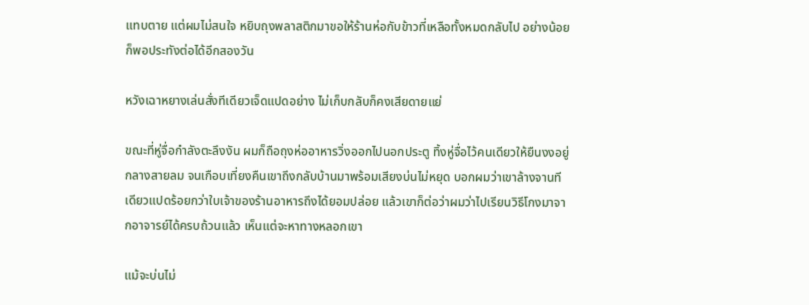แทบตาย แต่ผมไม่สนใจ หยิบถุงพลาสติกมาขอให้ร้านห่อกับข้าวที่เหลือทั้งหมดกลับไป อย่างน้อยก็พอประทังต่อได้อีกสองวัน

หวังเฉาหยางเล่นสั่งทีเดียวเจ็ดแปดอย่าง ไม่เก็บกลับก็คงเสียดายแย่

ขณะที่หู่จื่อกำลังตะลึงงัน ผมก็ถือถุงห่ออาหารวิ่งออกไปนอกประตู ทิ้งหู่จื่อไว้คนเดียวให้ยืนงงอยู่กลางสายลม จนเกือบเที่ยงคืนเขาถึงกลับบ้านมาพร้อมเสียงบ่นไม่หยุด บอกผมว่าเขาล้างจานทีเดียวแปดร้อยกว่าใบเจ้าของร้านอาหารถึงได้ยอมปล่อย แล้วเขาก็ต่อว่าผมว่าไปเรียนวิธีโกงมาจากอาจารย์ได้ครบถ้วนแล้ว เห็นแต่จะหาทางหลอกเขา

แม้จะบ่นไม่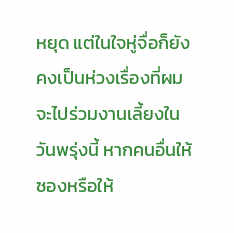หยุด แต่ในใจหู่จื่อก็ยังคงเป็นห่วงเรื่องที่ผมจะไปร่วมงานเลี้ยงในวันพรุ่งนี้ หากคนอื่นให้ซองหรือให้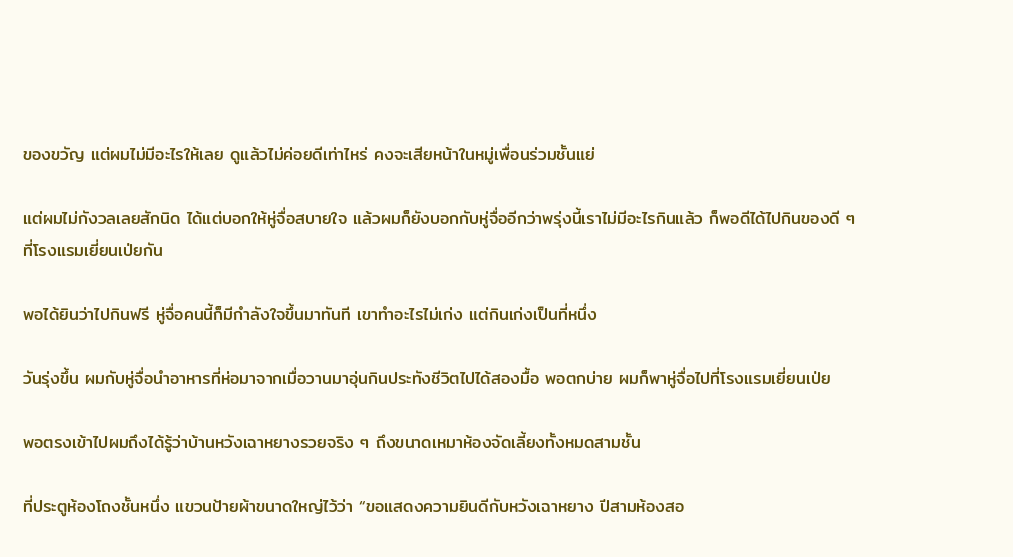ของขวัญ แต่ผมไม่มีอะไรให้เลย ดูแล้วไม่ค่อยดีเท่าไหร่ คงจะเสียหน้าในหมู่เพื่อนร่วมชั้นแย่

แต่ผมไม่กังวลเลยสักนิด ได้แต่บอกให้หู่จื่อสบายใจ แล้วผมก็ยังบอกกับหู่จื่ออีกว่าพรุ่งนี้เราไม่มีอะไรกินแล้ว ก็พอดีได้ไปกินของดี ๆ ที่โรงแรมเยี่ยนเป่ยกัน

พอได้ยินว่าไปกินฟรี หู่จื่อคนนี้ก็มีกำลังใจขึ้นมาทันที เขาทำอะไรไม่เก่ง แต่กินเก่งเป็นที่หนึ่ง

วันรุ่งขึ้น ผมกับหู่จื่อนำอาหารที่ห่อมาจากเมื่อวานมาอุ่นกินประทังชีวิตไปได้สองมื้อ พอตกบ่าย ผมก็พาหู่จื่อไปที่โรงแรมเยี่ยนเป่ย

พอตรงเข้าไปผมถึงได้รู้ว่าบ้านหวังเฉาหยางรวยจริง ๆ ถึงขนาดเหมาห้องจัดเลี้ยงทั้งหมดสามชั้น

ที่ประตูห้องโถงชั้นหนึ่ง แขวนป้ายผ้าขนาดใหญ่ไว้ว่า “ขอแสดงความยินดีกับหวังเฉาหยาง ปีสามห้องสอ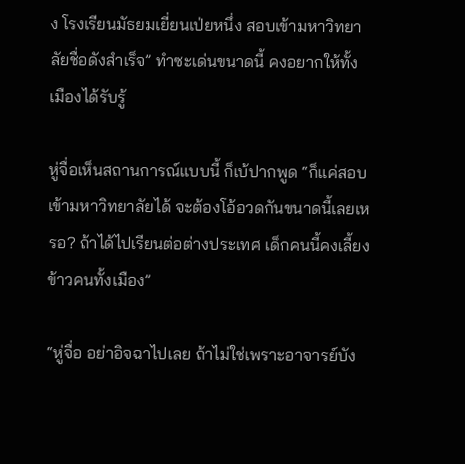ง โรงเรียนมัธยมเยี่ยนเป่ยหนึ่ง สอบเข้ามหาวิทยาลัยชื่อดังสำเร็จ” ทำซะเด่นขนาดนี้ คงอยากให้ทั้งเมืองได้รับรู้

หู่จื่อเห็นสถานการณ์แบบนี้ ก็เบ้ปากพูด “ก็แค่สอบเข้ามหาวิทยาลัยได้ จะต้องโอ้อวดกันขนาดนี้เลยเหรอ? ถ้าได้ไปเรียนต่อต่างประเทศ เด็กคนนี้คงเลี้ยงข้าวคนทั้งเมือง”

“หู่จื่อ อย่าอิจฉาไปเลย ถ้าไม่ใช่เพราะอาจารย์บัง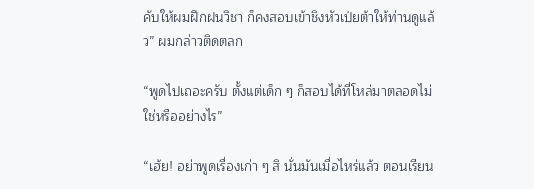คับให้ผมฝึกฝนวิชา ก็คงสอบเข้าชิงหัวเป่ยต้าให้ท่านดูแล้ว” ผมกล่าวติดตลก

“พูดไปเถอะครับ ตั้งแต่เด็ก ๆ ก็สอบได้ที่โหล่มาตลอดไม่ใช่หรืออย่างไร”

“เฮ้ย! อย่าพูดเรื่องเก่า ๆ สิ นั่นมันเมื่อไหร่แล้ว ตอนเรียน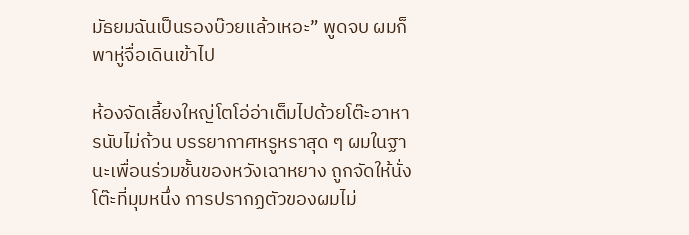มัธยมฉันเป็นรองบ๊วยแล้วเหอะ” พูดจบ ผมก็พาหู่จื่อเดินเข้าไป

ห้องจัดเลี้ยงใหญ่โตโอ่อ่าเต็มไปด้วยโต๊ะอาหารนับไม่ถ้วน บรรยากาศหรูหราสุด ๆ ผมในฐานะเพื่อนร่วมชั้นของหวังเฉาหยาง ถูกจัดให้นั่งโต๊ะที่มุมหนึ่ง การปรากฏตัวของผมไม่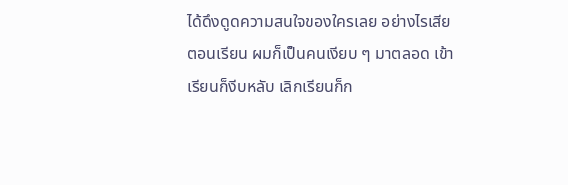ได้ดึงดูดความสนใจของใครเลย อย่างไรเสียตอนเรียน ผมก็เป็นคนเงียบ ๆ มาตลอด เข้าเรียนก็งีบหลับ เลิกเรียนก็ก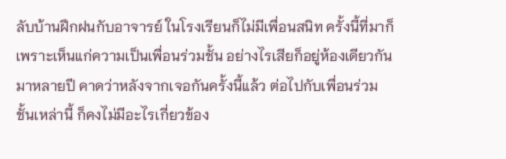ลับบ้านฝึกฝนกับอาจารย์ ในโรงเรียนก็ไม่มีเพื่อนสนิท ครั้งนี้ที่มาก็เพราะเห็นแก่ความเป็นเพื่อนร่วมชั้น อย่างไรเสียก็อยู่ห้องเดียวกันมาหลายปี คาดว่าหลังจากเจอกันครั้งนี้แล้ว ต่อไปกับเพื่อนร่วมชั้นเหล่านี้ ก็คงไม่มีอะไรเกี่ยวข้อง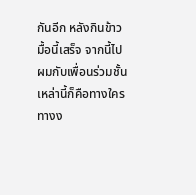กันอีก หลังกินข้าวมื้อนี้เสร็จ จากนี้ไปผมกับเพื่อนร่วมชั้นเหล่านี้ก็คือทางใครทางง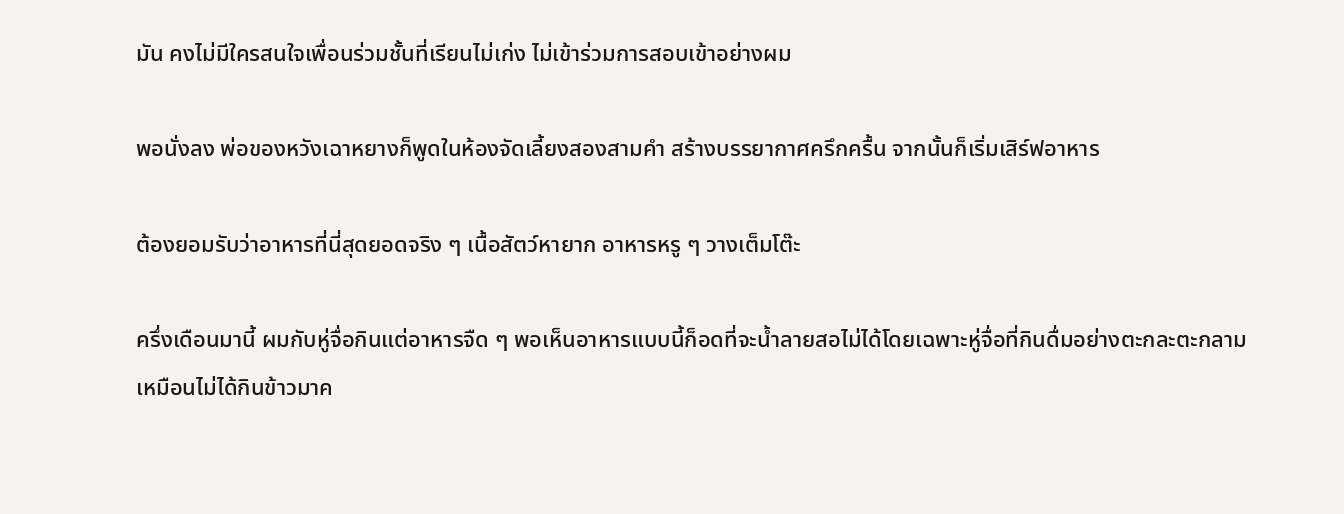มัน คงไม่มีใครสนใจเพื่อนร่วมชั้นที่เรียนไม่เก่ง ไม่เข้าร่วมการสอบเข้าอย่างผม

พอนั่งลง พ่อของหวังเฉาหยางก็พูดในห้องจัดเลี้ยงสองสามคำ สร้างบรรยากาศครึกครื้น จากนั้นก็เริ่มเสิร์ฟอาหาร

ต้องยอมรับว่าอาหารที่นี่สุดยอดจริง ๆ เนื้อสัตว์หายาก อาหารหรู ๆ วางเต็มโต๊ะ

ครึ่งเดือนมานี้ ผมกับหู่จื่อกินแต่อาหารจืด ๆ พอเห็นอาหารแบบนี้ก็อดที่จะน้ำลายสอไม่ได้โดยเฉพาะหู่จื่อที่กินดื่มอย่างตะกละตะกลาม เหมือนไม่ได้กินข้าวมาค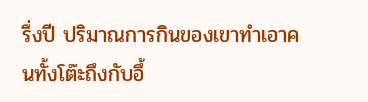รึ่งปี ปริมาณการกินของเขาทำเอาคนทั้งโต๊ะถึงกับอึ้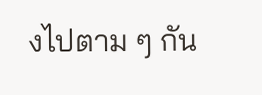งไปตาม ๆ กัน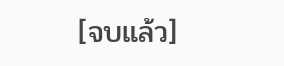[จบแล้ว]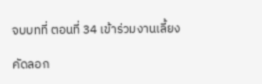จบบทที่ ตอนที่ 34 เข้าร่วมงานเลี้ยง

คัดลอก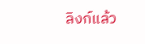ลิงก์แล้ว